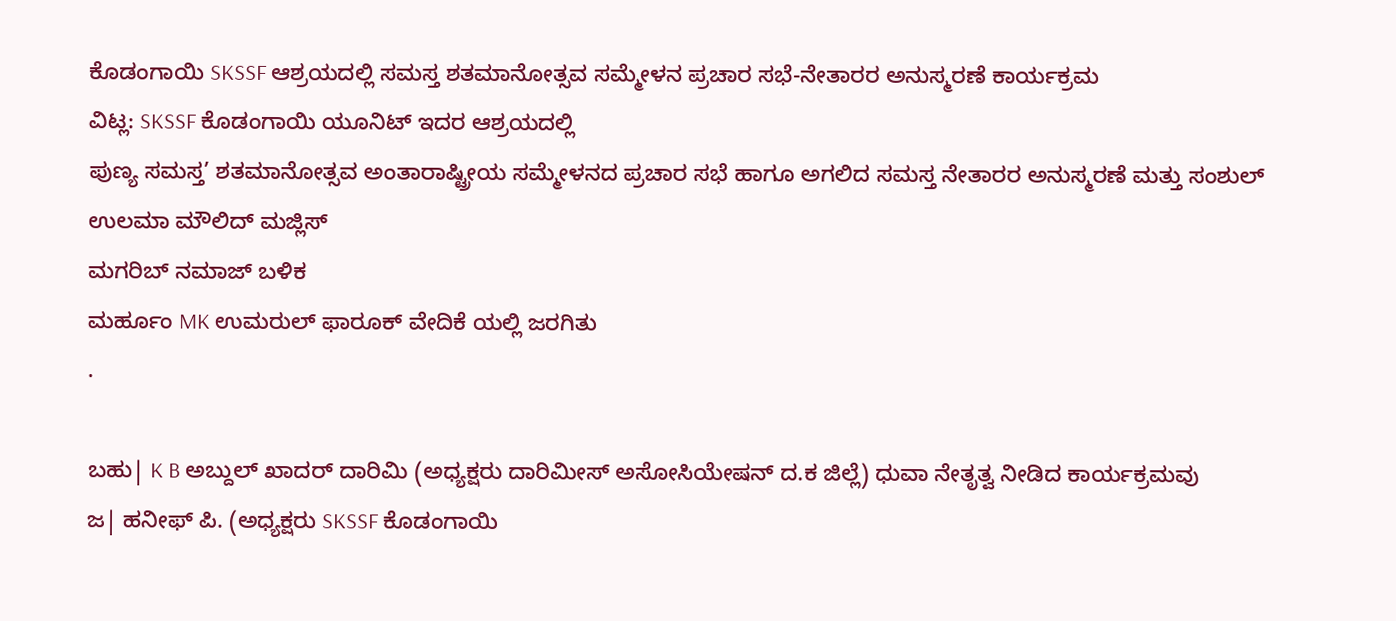ಕೊಡಂಗಾಯಿ SKSSF ಆಶ್ರಯದಲ್ಲಿ ಸಮಸ್ತ ಶತಮಾನೋತ್ಸವ ಸಮ್ಮೇಳನ ಪ್ರಚಾರ ಸಭೆ-ನೇತಾರರ ಅನುಸ್ಮರಣೆ ಕಾರ್ಯಕ್ರಮ
ವಿಟ್ಲ: SKSSF ಕೊಡಂಗಾಯಿ ಯೂನಿಟ್ ಇದರ ಆಶ್ರಯದಲ್ಲಿ
ಪುಣ್ಯ ಸಮಸ್ತ’ ಶತಮಾನೋತ್ಸವ ಅಂತಾರಾಷ್ಟ್ರೀಯ ಸಮ್ಮೇಳನದ ಪ್ರಚಾರ ಸಭೆ ಹಾಗೂ ಅಗಲಿದ ಸಮಸ್ತ ನೇತಾರರ ಅನುಸ್ಮರಣೆ ಮತ್ತು ಸಂಶುಲ್ ಉಲಮಾ ಮೌಲಿದ್ ಮಜ್ಲಿಸ್
ಮಗರಿಬ್ ನಮಾಜ್ ಬಳಿಕ
ಮರ್ಹೂಂ MK ಉಮರುಲ್ ಫಾರೂಕ್ ವೇದಿಕೆ ಯಲ್ಲಿ ಜರಗಿತು
.

ಬಹು| K B ಅಬ್ದುಲ್ ಖಾದರ್ ದಾರಿಮಿ (ಅಧ್ಯಕ್ಷರು ದಾರಿಮೀಸ್ ಅಸೋಸಿಯೇಷನ್ ದ.ಕ ಜಿಲ್ಲೆ) ಧುವಾ ನೇತೃತ್ವ ನೀಡಿದ ಕಾರ್ಯಕ್ರಮವು
ಜ| ಹನೀಫ್ ಪಿ. (ಅಧ್ಯಕ್ಷರು SKSSF ಕೊಡಂಗಾಯಿ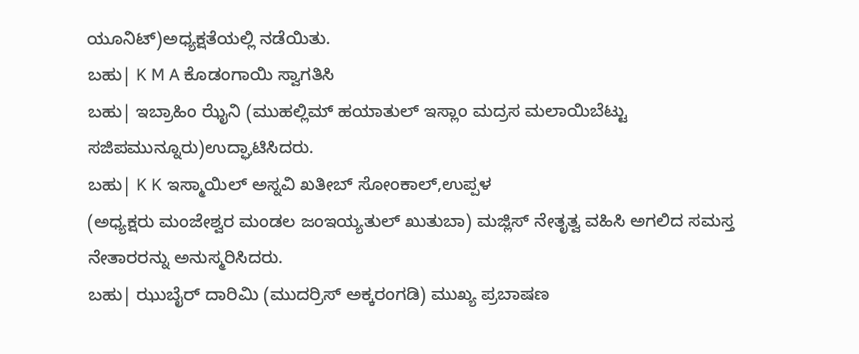ಯೂನಿಟ್)ಅಧ್ಯಕ್ಷತೆಯಲ್ಲಿ ನಡೆಯಿತು.
ಬಹು| K M A ಕೊಡಂಗಾಯಿ ಸ್ವಾಗತಿಸಿ
ಬಹು| ಇಬ್ರಾಹಿಂ ಝೈನಿ (ಮುಹಲ್ಲಿಮ್ ಹಯಾತುಲ್ ಇಸ್ಲಾಂ ಮದ್ರಸ ಮಲಾಯಿಬೆಟ್ಟು ಸಜಿಪಮುನ್ನೂರು)ಉದ್ಘಾಟಿಸಿದರು.
ಬಹು| K K ಇಸ್ಮಾಯಿಲ್ ಅಸ್ನವಿ ಖತೀಬ್ ಸೋಂಕಾಲ್,ಉಪ್ಪಳ
(ಅಧ್ಯಕ್ಷರು ಮಂಜೇಶ್ವರ ಮಂಡಲ ಜಂಇಯ್ಯತುಲ್ ಖುತುಬಾ) ಮಜ್ಲಿಸ್ ನೇತೃತ್ವ ವಹಿಸಿ ಅಗಲಿದ ಸಮಸ್ತ ನೇತಾರರನ್ನು ಅನುಸ್ಮರಿಸಿದರು.
ಬಹು| ಝುಬೈರ್ ದಾರಿಮಿ (ಮುದರ್ರಿಸ್ ಅಕ್ಕರಂಗಡಿ) ಮುಖ್ಯ ಪ್ರಬಾಷಣ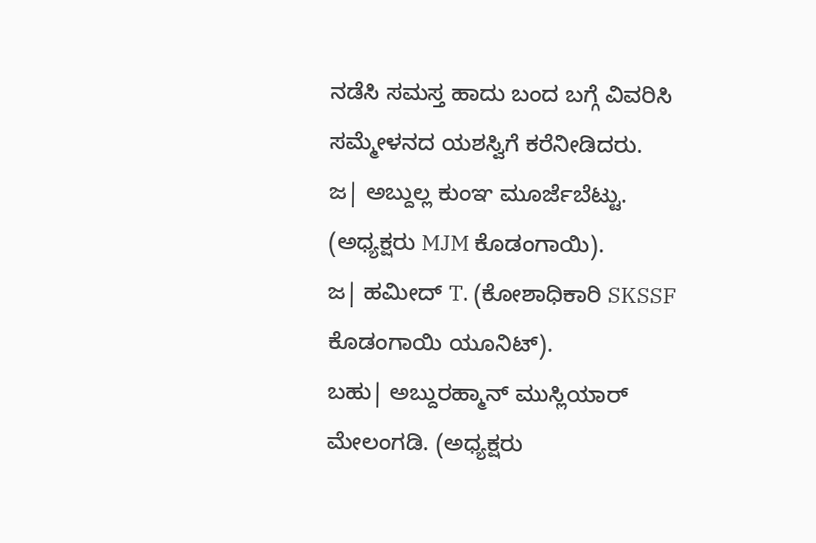ನಡೆಸಿ ಸಮಸ್ತ ಹಾದು ಬಂದ ಬಗ್ಗೆ ವಿವರಿಸಿ ಸಮ್ಮೇಳನದ ಯಶಸ್ವಿಗೆ ಕರೆನೀಡಿದರು.
ಜ| ಅಬ್ದುಲ್ಲ ಕುಂಞ ಮೂರ್ಜೆಬೆಟ್ಟು. (ಅಧ್ಯಕ್ಷರು MJM ಕೊಡಂಗಾಯಿ).
ಜ| ಹಮೀದ್ T. (ಕೋಶಾಧಿಕಾರಿ SKSSF ಕೊಡಂಗಾಯಿ ಯೂನಿಟ್).
ಬಹು| ಅಬ್ದುರಹ್ಮಾನ್ ಮುಸ್ಲಿಯಾರ್ ಮೇಲಂಗಡಿ. (ಅಧ್ಯಕ್ಷರು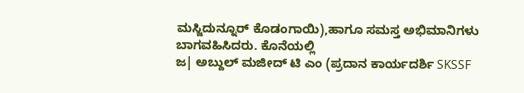ಮಸ್ಜಿದುನ್ನೂರ್ ಕೊಡಂಗಾಯಿ),ಹಾಗೂ ಸಮಸ್ತ ಅಭಿಮಾನಿಗಳು ಬಾಗವಹಿಸಿದರು. ಕೊನೆಯಲ್ಲಿ
ಜ| ಅಬ್ದುಲ್ ಮಜೀದ್ ಟಿ ಎಂ (ಪ್ರದಾನ ಕಾರ್ಯದರ್ಶಿ SKSSF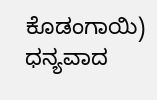ಕೊಡಂಗಾಯಿ) ಧನ್ಯವಾದ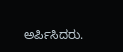ಅರ್ಪಿಸಿದರು.